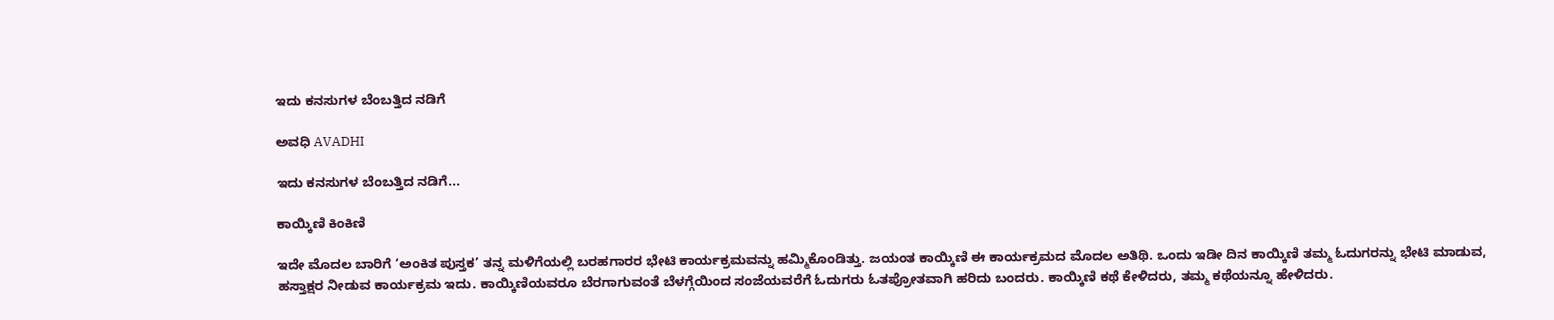ಇದು ಕನಸುಗಳ ಬೆಂಬತ್ತಿದ ನಡಿಗೆ‍

ಅವಧಿ AVADHI

ಇದು ಕನಸುಗಳ ಬೆಂಬತ್ತಿದ ನಡಿಗೆ...

ಕಾಯ್ಕಿಣಿ ಕಿಂಕಿಣಿ

ಇದೇ ಮೊದಲ ಬಾರಿಗೆ ‘ಅಂಕಿತ ಪುಸ್ತಕ’ ತನ್ನ ಮಳಿಗೆಯಲ್ಲಿ ಬರಹಗಾರರ ಭೇಟಿ ಕಾರ್ಯಕ್ರಮವನ್ನು ಹಮ್ಮಿಕೊಂಡಿತ್ತು. ಜಯಂತ ಕಾಯ್ಕಿಣಿ ಈ ಕಾರ್ಯಕ್ರಮದ ಮೊದಲ ಅತಿಥಿ. ಒಂದು ಇಡೀ ದಿನ ಕಾಯ್ಕಿಣಿ ತಮ್ಮ ಓದುಗರನ್ನು ಭೇಟಿ ಮಾಡುವ, ಹಸ್ತಾಕ್ಷರ ನೀಡುವ ಕಾರ್ಯಕ್ರಮ ಇದು. ಕಾಯ್ಕಿಣಿಯವರೂ ಬೆರಗಾಗುವಂತೆ ಬೆಳಗ್ಗೆಯಿಂದ ಸಂಜೆಯವರೆಗೆ ಓದುಗರು ಓತಪ್ರೋತವಾಗಿ ಹರಿದು ಬಂದರು. ಕಾಯ್ಕಿಣಿ ಕಥೆ ಕೇಳಿದರು, ತಮ್ಮ ಕಥೆಯನ್ನೂ ಹೇಳಿದರು.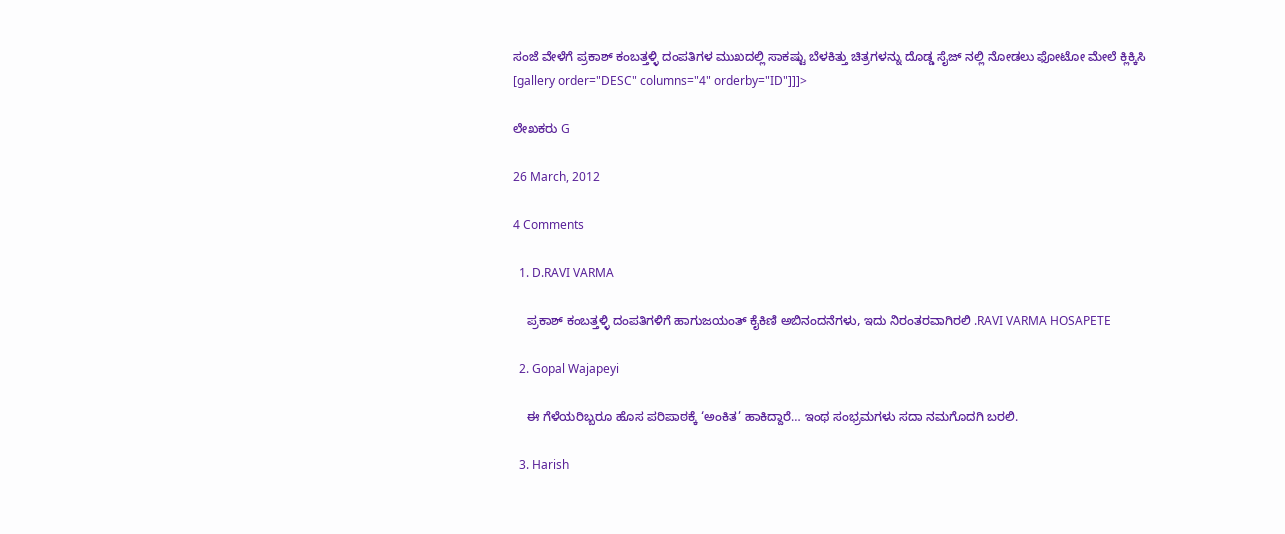ಸಂಜೆ ವೇಳೆಗೆ ಪ್ರಕಾಶ್ ಕಂಬತ್ತಳ್ಳಿ ದಂಪತಿಗಳ ಮುಖದಲ್ಲಿ ಸಾಕಷ್ಟು ಬೆಳಕಿತ್ತು ಚಿತ್ರಗಳನ್ನು ದೊಡ್ಡ ಸೈಜ್ ನಲ್ಲಿ ನೋಡಲು ಫೋಟೋ ಮೇಲೆ ಕ್ಲಿಕ್ಕಿಸಿ [gallery order="DESC" columns="4" orderby="ID"]]]>

ಲೇಖಕರು G

26 March, 2012

4 Comments

  1. D.RAVI VARMA

    ಪ್ರಕಾಶ್ ಕಂಬತ್ತಳ್ಳಿ ದಂಪತಿಗಳಿಗೆ ಹಾಗುಜಯಂತ್ ಕೈಕಿಣಿ ಅಬಿನಂದನೆಗಳು, ಇದು ನಿರಂತರವಾಗಿರಲಿ .RAVI VARMA HOSAPETE

  2. Gopal Wajapeyi

    ಈ ಗೆಳೆಯರಿಬ್ಬರೂ ಹೊಸ ಪರಿಪಾಠಕ್ಕೆ ‘ಅಂಕಿತ’ ಹಾಕಿದ್ದಾರೆ… ಇಂಥ ಸಂಭ್ರಮಗಳು ಸದಾ ನಮಗೊದಗಿ ಬರಲಿ.

  3. Harish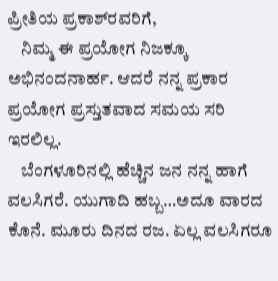ಪ್ರೀತಿಯ ಪ್ರಕಾಶ್‍ರವರಿಗೆ,
    ನಿಮ್ಮ ಈ ಪ್ರಯೋಗ ನಿಜಕ್ಕೂ ಅಭಿನಂದನಾರ್ಹ. ಆದರೆ ನನ್ನ ಪ್ರಕಾರ ಪ್ರಯೋಗ ಪ್ರಸ್ತುತವಾದ ಸಮಯ ಸರಿ ಇರಲಿಲ್ಲ.
    ಬೆಂಗಳೂರಿನಲ್ಲಿ ಹೆಚ್ಚಿನ ಜನ ನನ್ನ ಹಾಗೆ ವಲಸಿಗರೆ. ಯುಗಾದಿ ಹಬ್ಬ…ಅದೂ ವಾರದ ಕೊನೆ. ಮೂರು ದಿನದ ರಜ. ಏಲ್ಲ ವಲಸಿಗರೂ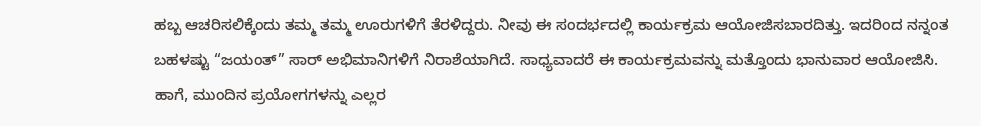ಹಬ್ಬ ಆಚರಿಸಲಿಕ್ಕೆಂದು ತಮ್ಮ ತಮ್ಮ ಊರುಗಳಿಗೆ ತೆರಳಿದ್ದರು. ನೀವು ಈ ಸಂದರ್ಭದಲ್ಲಿ ಕಾರ್ಯಕ್ರಮ ಆಯೋಜಿಸಬಾರದಿತ್ತು. ಇದರಿಂದ ನನ್ನಂತ ಬಹಳಷ್ಟು “ಜಯಂತ್” ಸಾರ್ ಅಭಿಮಾನಿಗಳಿಗೆ ನಿರಾಶೆಯಾಗಿದೆ. ಸಾಧ್ಯವಾದರೆ ಈ ಕಾರ್ಯಕ್ರಮವನ್ನು ಮತ್ತೊಂದು ಭಾನುವಾರ ಆಯೋಜಿಸಿ. ಹಾಗೆ, ಮುಂದಿನ ಪ್ರಯೋಗಗಳನ್ನು ಎಲ್ಲರ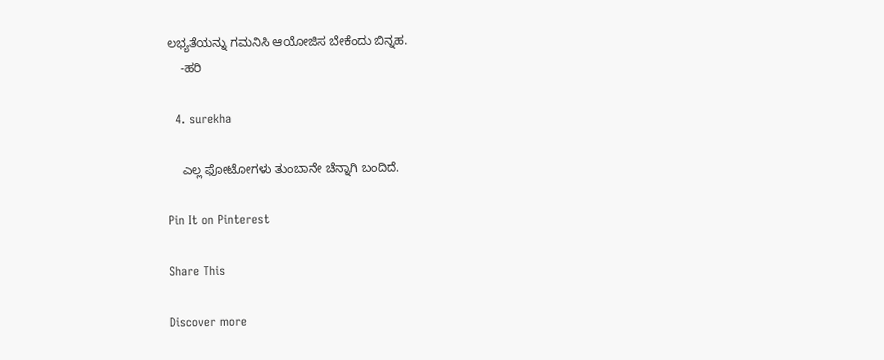ಲಭ್ಯತೆಯನ್ನು ಗಮನಿಸಿ ಆಯೋಜಿಸ ಬೇಕೆಂದು ಬಿನ್ನಹ.
    -ಹರಿ

  4. surekha

    ಎಲ್ಲ ಫೋಟೋಗಳು ತುಂಬಾನೇ ಚೆನ್ನಾಗಿ ಬಂದಿದೆ.

Pin It on Pinterest

Share This

Discover more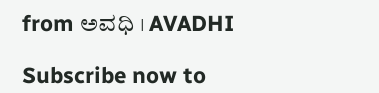from ಅವಧಿ । AVADHI

Subscribe now to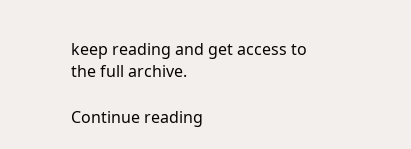keep reading and get access to the full archive.

Continue reading